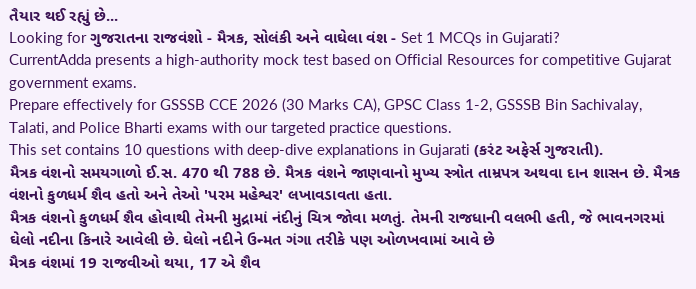તૈયાર થઈ રહ્યું છે...
Looking for ગુજરાતના રાજવંશો - મૈત્રક, સોલંકી અને વાઘેલા વંશ - Set 1 MCQs in Gujarati?
CurrentAdda presents a high-authority mock test based on Official Resources for competitive Gujarat government exams.
Prepare effectively for GSSSB CCE 2026 (30 Marks CA), GPSC Class 1-2, GSSSB Bin Sachivalay, Talati, and Police Bharti exams with our targeted practice questions.
This set contains 10 questions with deep-dive explanations in Gujarati (કરંટ અફેર્સ ગુજરાતી).
મૈત્રક વંશનો સમયગાળો ઈ.સ. 470 થી 788 છે. મૈત્રક વંશને જાણવાનો મુખ્ય સ્ત્રોત તામ્રપત્ર અથવા દાન શાસન છે. મૈત્રક વંશનો કુળધર્મ શૈવ હતો અને તેઓ 'પરમ મહેશ્વર' લખાવડાવતા હતા.
મૈત્રક વંશનો કુળધર્મ શૈવ હોવાથી તેમની મુદ્રામાં નંદીનું ચિત્ર જોવા મળતું. તેમની રાજધાની વલભી હતી, જે ભાવનગરમાં ઘેલો નદીના કિનારે આવેલી છે. ઘેલો નદીને ઉન્મત ગંગા તરીકે પણ ઓળખવામાં આવે છે
મૈત્રક વંશમાં 19 રાજવીઓ થયા, 17 એ શૈવ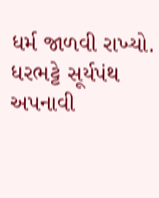ધર્મ જાળવી રાખ્યો. ધરભટ્ટે સૂર્યપંથ અપનાવી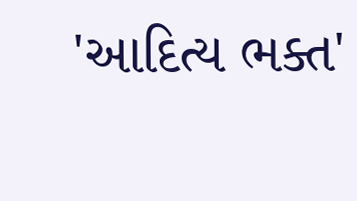'આદિત્ય ભક્ત'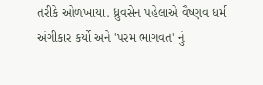તરીકે ઓળખાયા. ધ્રુવસેન પહેલાએ વૈષ્ણવ ધર્મ અંગીકાર કર્યો અને 'પરમ ભાગવત' નું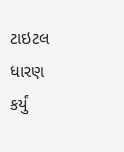ટાઇટલ ધારણ કર્યું